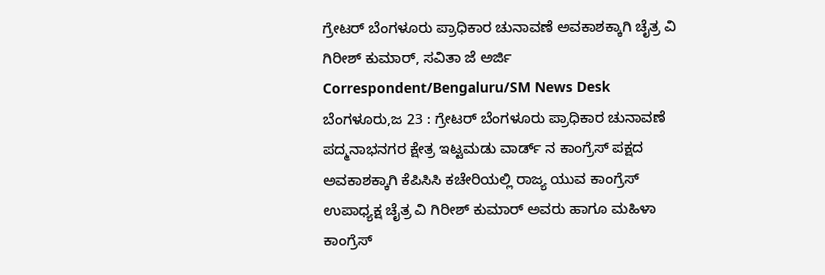ಗ್ರೇಟರ್ ಬೆಂಗಳೂರು ಪ್ರಾಧಿಕಾರ ಚುನಾವಣೆ ಅವಕಾಶಕ್ಕಾಗಿ ಚೈತ್ರ ವಿ ಗಿರೀಶ್ ಕುಮಾರ್, ಸವಿತಾ ಜೆ ಅರ್ಜಿ
Correspondent/Bengaluru/SM News Desk
ಬೆಂಗಳೂರು,ಜ 23 : ಗ್ರೇಟರ್ ಬೆಂಗಳೂರು ಪ್ರಾಧಿಕಾರ ಚುನಾವಣೆ ಪದ್ಮನಾಭನಗರ ಕ್ಷೇತ್ರ ಇಟ್ಟಮಡು ವಾರ್ಡ್ ನ ಕಾಂಗ್ರೆಸ್ ಪಕ್ಷದ ಅವಕಾಶಕ್ಕಾಗಿ ಕೆಪಿಸಿಸಿ ಕಚೇರಿಯಲ್ಲಿ ರಾಜ್ಯ ಯುವ ಕಾಂಗ್ರೆಸ್ ಉಪಾಧ್ಯಕ್ಷ ಚೈತ್ರ ವಿ ಗಿರೀಶ್ ಕುಮಾರ್ ಅವರು ಹಾಗೂ ಮಹಿಳಾ ಕಾಂಗ್ರೆಸ್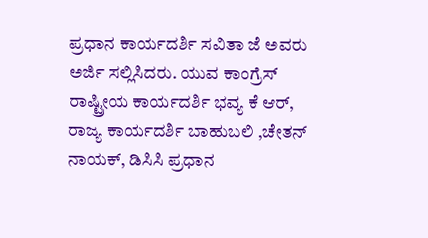ಪ್ರಧಾನ ಕಾರ್ಯದರ್ಶಿ ಸವಿತಾ ಜೆ ಅವರು ಅರ್ಜಿ ಸಲ್ಲಿಸಿದರು. ಯುವ ಕಾಂಗ್ರೆಸ್ ರಾಷ್ಟ್ರೀಯ ಕಾರ್ಯದರ್ಶಿ ಭವ್ಯ ಕೆ ಆರ್, ರಾಜ್ಯ ಕಾರ್ಯದರ್ಶಿ ಬಾಹುಬಲಿ ,ಚೇತನ್ ನಾಯಕ್, ಡಿಸಿಸಿ ಪ್ರಧಾನ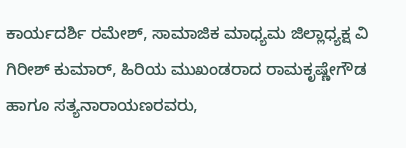ಕಾರ್ಯದರ್ಶಿ ರಮೇಶ್, ಸಾಮಾಜಿಕ ಮಾಧ್ಯಮ ಜಿಲ್ಲಾಧ್ಯಕ್ಷ ವಿ ಗಿರೀಶ್ ಕುಮಾರ್, ಹಿರಿಯ ಮುಖಂಡರಾದ ರಾಮಕೃಷ್ಣೇಗೌಡ ಹಾಗೂ ಸತ್ಯನಾರಾಯಣರವರು,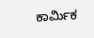ಕಾರ್ಮಿಕ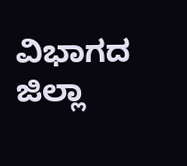ವಿಭಾಗದ ಜಿಲ್ಲಾ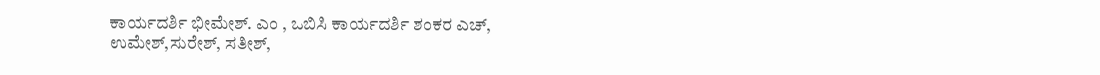ಕಾರ್ಯದರ್ಶಿ ಭೀಮೇಶ್. ಎಂ , ಒಬಿಸಿ ಕಾರ್ಯದರ್ಶಿ ಶಂಕರ ಎಚ್, ಉಮೇಶ್,ಸುರೇಶ್, ಸತೀಶ್,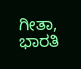ಗೀತಾ, ಭಾರತಿ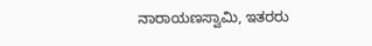ನಾರಾಯಣಸ್ವಾಮಿ, ಇತರರು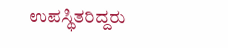ಉಪಸ್ಥಿತರಿದ್ದರು